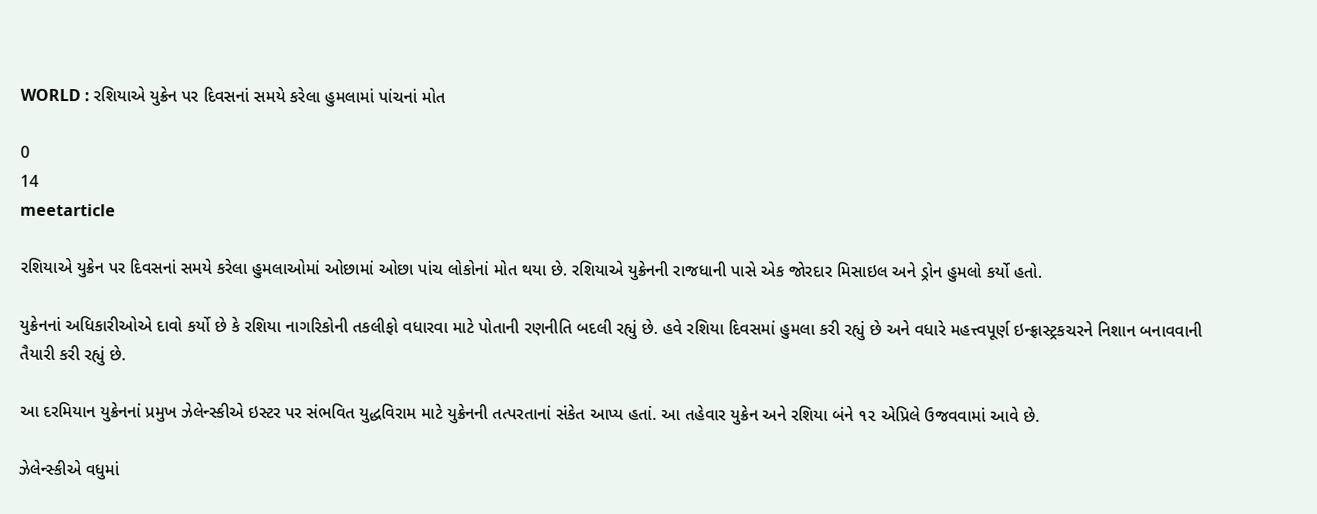WORLD : રશિયાએ યુક્રેન પર દિવસનાં સમયે કરેલા હુમલામાં પાંચનાં મોત

0
14
meetarticle

રશિયાએ યુક્રેન પર દિવસનાં સમયે કરેલા હુમલાઓમાં ઓછામાં ઓછા પાંચ લોકોનાં મોત થયા છે. રશિયાએ યુક્રેનની રાજધાની પાસે એક જોરદાર મિસાઇલ અને ડ્રોન હુમલો કર્યો હતો.

યુક્રેનનાં અધિકારીઓએ દાવો કર્યો છે કે રશિયા નાગરિકોની તકલીફો વધારવા માટે પોતાની રણનીતિ બદલી રહ્યું છે. હવે રશિયા દિવસમાં હુમલા કરી રહ્યું છે અને વધારે મહત્ત્વપૂર્ણ ઇન્ફ્રાસ્ટ્રકચરને નિશાન બનાવવાની તૈયારી કરી રહ્યું છે.

આ દરમિયાન યુક્રેનનાં પ્રમુખ ઝેલેન્સ્કીએ ઇસ્ટર પર સંભવિત યુદ્ધવિરામ માટે યુક્રેનની તત્પરતાનાં સંકેત આપ્ય હતાં. આ તહેવાર યુક્રેન અને રશિયા બંને ૧૨ એપ્રિલે ઉજવવામાં આવે છે.

ઝેલેન્સ્કીએ વધુમાં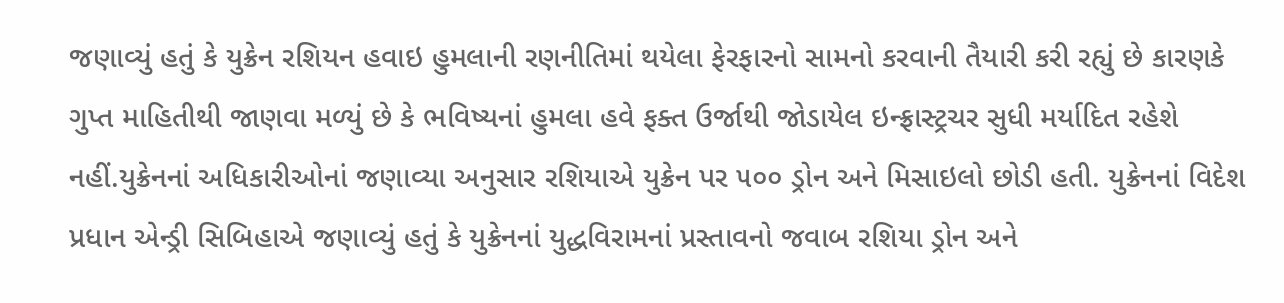જણાવ્યું હતું કે યુક્રેન રશિયન હવાઇ હુમલાની રણનીતિમાં થયેલા ફેરફારનો સામનો કરવાની તૈયારી કરી રહ્યું છે કારણકે ગુપ્ત માહિતીથી જાણવા મળ્યું છે કે ભવિષ્યનાં હુમલા હવે ફક્ત ઉર્જાથી જોડાયેલ ઇન્ફ્રાસ્ટ્રચર સુધી મર્યાદિત રહેશે નહીં.યુક્રેનનાં અધિકારીઓનાં જણાવ્યા અનુસાર રશિયાએ યુક્રેન પર ૫૦૦ ડ્રોન અને મિસાઇલો છોડી હતી. યુક્રેનનાં વિદેશ પ્રધાન એન્ડ્રી સિબિહાએ જણાવ્યું હતું કે યુક્રેનનાં યુદ્ધવિરામનાં પ્રસ્તાવનો જવાબ રશિયા ડ્રોન અને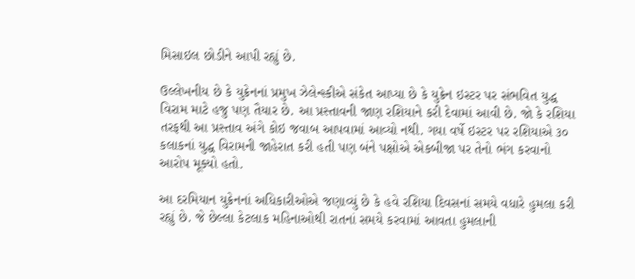મિસાઇલ છોડીને આપી રહ્યું છે.

ઉલ્લેખનીય છે કે યુક્રેનનાં પ્રમુખ ઝેલેન્સ્કીએ સંકેત આપ્યા છે કે યુક્રેન ઇસ્ટર પર સંભવિત યુદ્ધ વિરામ માટે હજુ પણ તૈયાર છે. આ પ્રસ્તાવની જાણ રશિયાને કરી દેવામાં આવી છે. જો કે રશિયા તરફથી આ પ્રસ્તાવ અંગે કોઇ જવાબ આપવામાં આવ્યો નથી. ગયા વર્ષે ઇસ્ટર પર રશિયાએ ૩૦ કલાકનાં યુદ્ધ વિરામની જાહેરાત કરી હતી પણ બંને પક્ષોએ એકબીજા પર તેનો ભંગ કરવાનો આરોપ મૂક્યો હતો.

આ દરમિયાન યુક્રેનનાં અધિકારીઓએ જણાવ્યું છે કે હવે રશિયા દિવસનાં સમયે વધારે હુમલા કરી રહ્યું છે. જે છેલ્લા કેટલાક મહિનાઓથી રાતનાં સમયે કરવામાં આવતા હુમલાની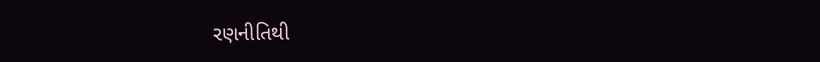રણનીતિથી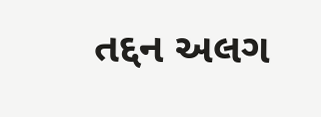તદ્દન અલગ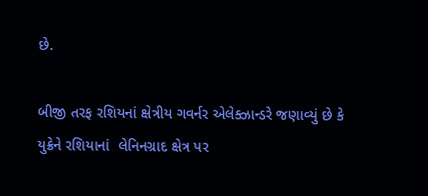છે.

બીજી તરફ રશિયનાં ક્ષેત્રીય ગવર્નર એલેક્ઝાન્ડરે જણાવ્યું છે કે યુક્રેને રશિયાનાં  લેનિનગ્રાદ ક્ષેત્ર પર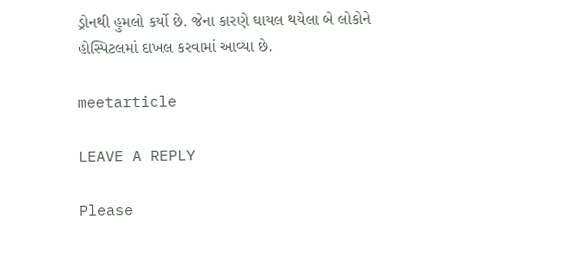ડ્રોનથી હુમલો કર્યો છે. જેના કારણે ઘાયલ થયેલા બે લોકોને હોસ્પિટલમાં દાખલ કરવામાં આવ્યા છે.

meetarticle

LEAVE A REPLY

Please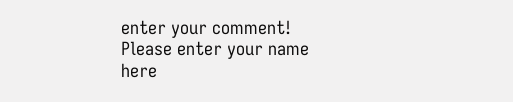enter your comment!
Please enter your name here